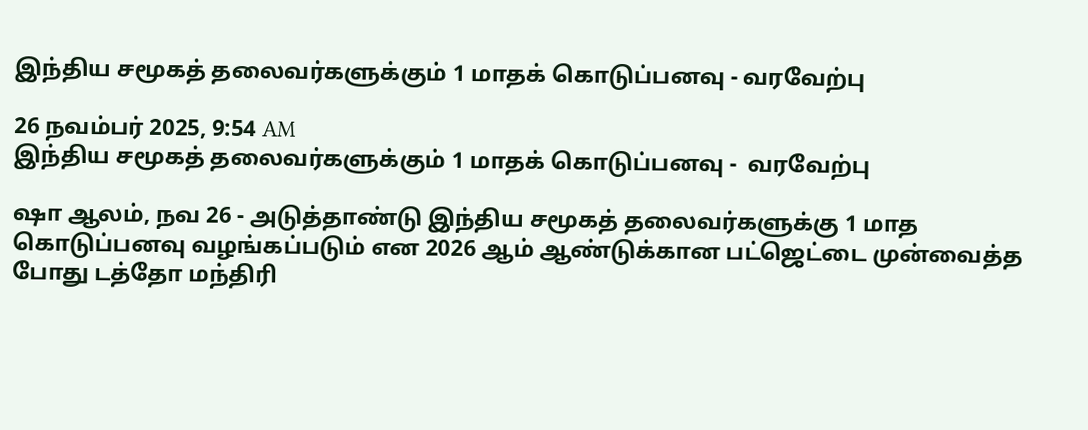இந்திய சமூகத் தலைவர்களுக்கும் 1 மாதக் கொடுப்பனவு - வரவேற்பு

26 நவம்பர் 2025, 9:54 AM
இந்திய சமூகத் தலைவர்களுக்கும் 1 மாதக் கொடுப்பனவு -  வரவேற்பு

ஷா ஆலம், நவ 26 - அடுத்தாண்டு இந்திய சமூகத் தலைவர்களுக்கு 1 மாத கொடுப்பனவு வழங்கப்படும் என 2026 ஆம் ஆண்டுக்கான பட்ஜெட்டை முன்வைத்த போது டத்தோ மந்திரி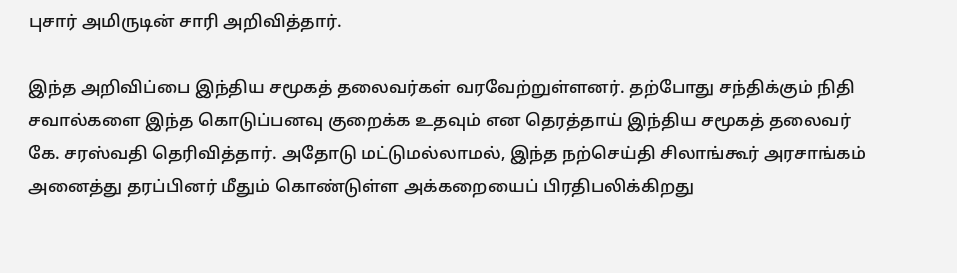புசார் அமிருடின் சாரி அறிவித்தார்.

இந்த அறிவிப்பை இந்திய சமூகத் தலைவர்கள் வரவேற்றுள்ளனர். தற்போது சந்திக்கும் நிதி சவால்களை இந்த கொடுப்பனவு குறைக்க உதவும் என தெரத்தாய் இந்திய சமூகத் தலைவர் கே. சரஸ்வதி தெரிவித்தார். அதோடு மட்டுமல்லாமல், இந்த நற்செய்தி சிலாங்கூர் அரசாங்கம் அனைத்து தரப்பினர் மீதும் கொண்டுள்ள அக்கறையைப் பிரதிபலிக்கிறது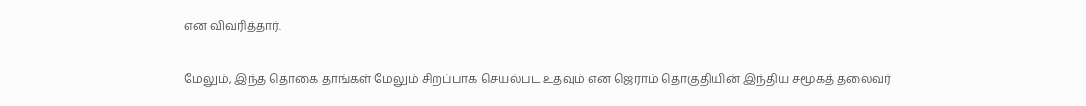என விவரித்தார்.

மேலும், இந்த தொகை தாங்கள் மேலும் சிறப்பாக செயல்பட உதவும் என ஜெராம் தொகுதியின் இந்திய சமூகத் தலைவர்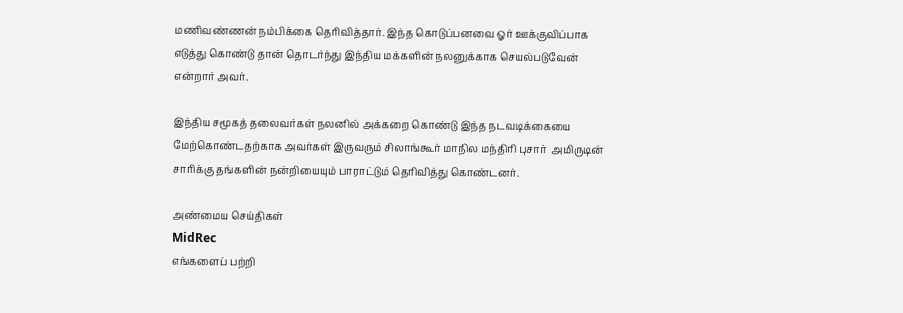மணிவண்ணன் நம்பிக்கை தெரிவித்தார். இந்த கொடுப்பனவை ஓர் ஊக்குவிப்பாக எடுத்து கொண்டு தான் தொடர்ந்து இந்திய மக்களின் நலனுக்காக செயல்படுவேன் என்றார் அவர்.

இந்திய சமூகத் தலைவர்கள் நலனில் அக்கறை கொண்டு இந்த நடவடிக்கையை மேற்கொண்டதற்காக அவர்கள் இருவரும் சிலாங்கூர் மாநில மந்திரி புசார்  அமிருடின் சாரிக்கு தங்களின் நன்றியையும் பாராட்டும் தெரிவித்து கொண்டனர்.

அண்மைய செய்திகள்
MidRec
எங்களைப் பற்றி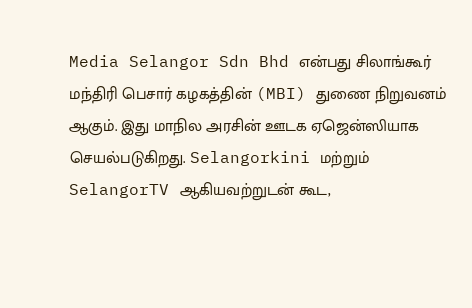Media Selangor Sdn Bhd என்பது சிலாங்கூர் மந்திரி பெசார் கழகத்தின் (MBI) துணை நிறுவனம் ஆகும். இது மாநில அரசின் ஊடக ஏஜென்ஸியாக செயல்படுகிறது. Selangorkini மற்றும் SelangorTV ஆகியவற்றுடன் கூட,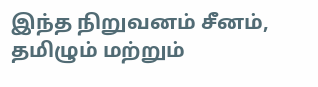இந்த நிறுவனம் சீனம், தமிழும் மற்றும்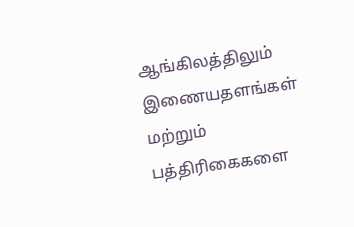ஆங்கிலத்திலும் இணையதளங்கள் மற்றும் பத்திரிகைகளை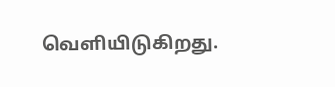வெளியிடுகிறது.